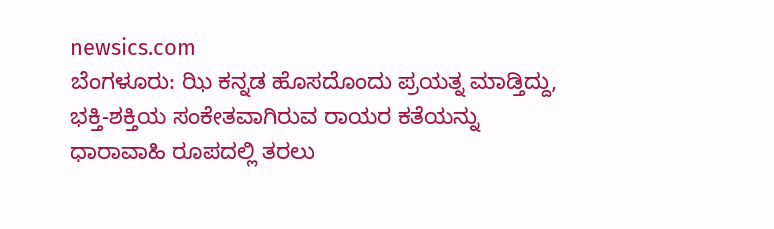newsics.com
ಬೆಂಗಳೂರು: ಝಿ ಕನ್ನಡ ಹೊಸದೊಂದು ಪ್ರಯತ್ನ ಮಾಡ್ತಿದ್ದು, ಭಕ್ತಿ-ಶಕ್ತಿಯ ಸಂಕೇತವಾಗಿರುವ ರಾಯರ ಕತೆಯನ್ನು ಧಾರಾವಾಹಿ ರೂಪದಲ್ಲಿ ತರಲು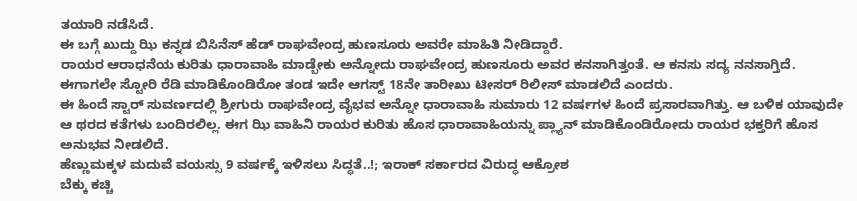ತಯಾರಿ ನಡೆಸಿದೆ.
ಈ ಬಗ್ಗೆ ಖುದ್ದು ಝಿ ಕನ್ನಡ ಬಿಸಿನೆಸ್ ಹೆಡ್ ರಾಘವೇಂದ್ರ ಹುಣಸೂರು ಅವರೇ ಮಾಹಿತಿ ನೀಡಿದ್ದಾರೆ.
ರಾಯರ ಆರಾಧನೆಯ ಕುರಿತು ಧಾರಾವಾಹಿ ಮಾಡ್ಬೇಕು ಅನ್ನೋದು ರಾಘವೇಂದ್ರ ಹುಣಸೂರು ಅವರ ಕನಸಾಗಿತ್ತಂತೆ. ಆ ಕನಸು ಸದ್ಯ ನನಸಾಗ್ತಿದೆ. ಈಗಾಗಲೇ ಸ್ಟೋರಿ ರೆಡಿ ಮಾಡಿಕೊಂಡಿರೋ ತಂಡ ಇದೇ ಆಗಸ್ಟ್ 18ನೇ ತಾರೀಖು ಟೀಸರ್ ರಿಲೀಸ್ ಮಾಡಲಿದೆ ಎಂದರು.
ಈ ಹಿಂದೆ ಸ್ಟಾರ್ ಸುವರ್ಣದಲ್ಲಿ ಶ್ರೀಗುರು ರಾಘವೇಂದ್ರ ವೈಭವ ಅನ್ನೋ ಧಾರಾವಾಹಿ ಸುಮಾರು 12 ವರ್ಷಗಳ ಹಿಂದೆ ಪ್ರಸಾರವಾಗಿತ್ತು. ಆ ಬಳಿಕ ಯಾವುದೇ ಆ ಥರದ ಕತೆಗಳು ಬಂದಿರಲಿಲ್ಲ. ಈಗ ಝಿ ವಾಹಿನಿ ರಾಯರ ಕುರಿತು ಹೊಸ ಧಾರಾವಾಹಿಯನ್ನು ಪ್ಲ್ಯಾನ್ ಮಾಡಿಕೊಂಡಿರೋದು ರಾಯರ ಭಕ್ತರಿಗೆ ಹೊಸ ಅನುಭವ ನೀಡಲಿದೆ.
ಹೆಣ್ಣುಮಕ್ಕಳ ಮದುವೆ ವಯಸ್ಸು 9 ವರ್ಷಕ್ಕೆ ಇಳಿಸಲು ಸಿದ್ಧತೆ..!; ಇರಾಕ್ ಸರ್ಕಾರದ ವಿರುದ್ಧ ಆಕ್ರೋಶ
ಬೆಕ್ಕು ಕಚ್ಚಿ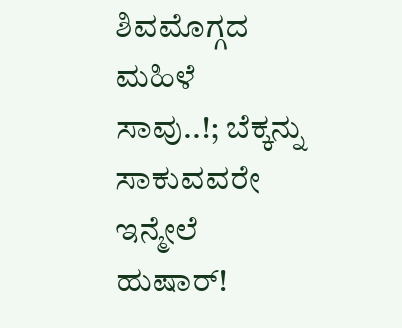ಶಿವಮೊಗ್ಗದ ಮಹಿಳೆ ಸಾವು..!; ಬೆಕ್ಕನ್ನು ಸಾಕುವವರೇ ಇನ್ಮೇಲೆ ಹುಷಾರ್!